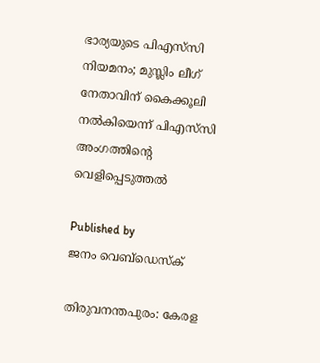ഭാര്യയുടെ പിഎസ്‌സി നിയമനം; മുസ്ലിം ലീഗ് നേതാവിന് കൈക്കൂലി നൽകിയെന്ന് പിഎസ്‌സി അംഗത്തിന്റെ വെളിപ്പെടുത്തൽ

Published by
ജനം വെബ്‌ഡെസ്ക്

തിരുവനന്തപുരം: കേരള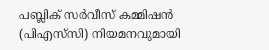പബ്ലിക് സർവീസ് കമ്മിഷൻ (പിഎസ്‌സി) നിയമനവുമായി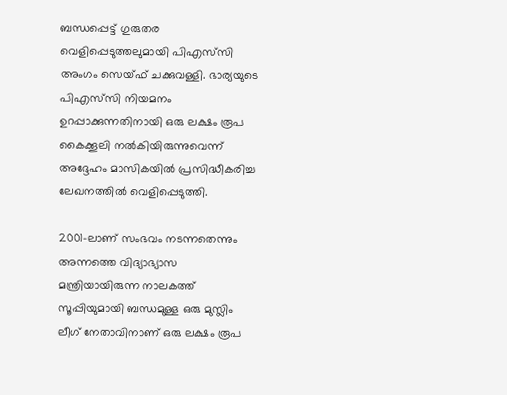ബന്ധപ്പെട്ട് ഗുരുതര വെളിപ്പെടുത്തലുമായി പിഎസ്‌സി അംഗം സെയ്ഫ് ചക്കുവള്ളി. ഭാര്യയുടെ പിഎസ്‌സി നിയമനം ഉറപ്പാക്കുന്നതിനായി ഒരു ലക്ഷം രൂപ കൈക്കൂലി നൽകിയിരുന്നുവെന്ന് അദ്ദേഹം മാസികയിൽ പ്രസിദ്ധീകരിച്ച ലേഖനത്തിൽ വെളിപ്പെടുത്തി.

2001-ലാണ് സംഭവം നടന്നതെന്നും അന്നത്തെ വിദ്യാഭ്യാസ മന്ത്രിയായിരുന്ന നാലകത്ത് സൂപ്പിയുമായി ബന്ധമുള്ള ഒരു മുസ്ലിം ലീഗ് നേതാവിനാണ് ഒരു ലക്ഷം രൂപ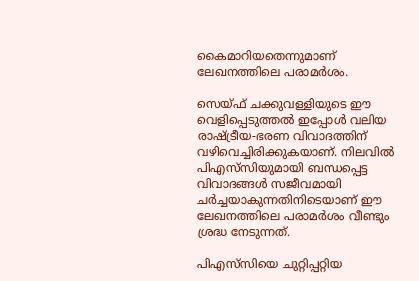കൈമാറിയതെന്നുമാണ് ലേഖനത്തിലെ പരാമർശം.

സെയ്ഫ് ചക്കുവള്ളിയുടെ ഈ വെളിപ്പെടുത്തൽ ഇപ്പോൾ വലിയ രാഷ്‌ട്രീയ-ഭരണ വിവാദത്തിന് വഴിവെച്ചിരിക്കുകയാണ്. നിലവിൽ പിഎസ്‌സിയുമായി ബന്ധപ്പെട്ട വിവാദങ്ങൾ സജീവമായി ചർച്ചയാകുന്നതിനിടെയാണ് ഈ ലേഖനത്തിലെ പരാമർശം വീണ്ടും ശ്രദ്ധ നേടുന്നത്.

പിഎസ്‌സിയെ ചുറ്റിപ്പറ്റിയ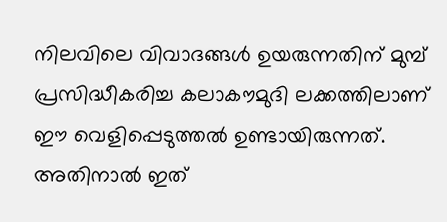നിലവിലെ വിവാദങ്ങൾ ഉയരുന്നതിന് മുമ്പ് പ്രസിദ്ധീകരിച്ച കലാകൗമുദി ലക്കത്തിലാണ് ഈ വെളിപ്പെടുത്തൽ ഉണ്ടായിരുന്നത്. അതിനാൽ ഇത്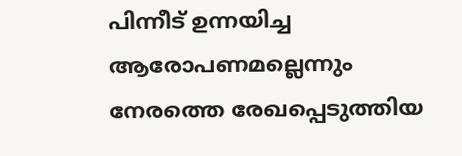പിന്നീട് ഉന്നയിച്ച ആരോപണമല്ലെന്നും നേരത്തെ രേഖപ്പെടുത്തിയ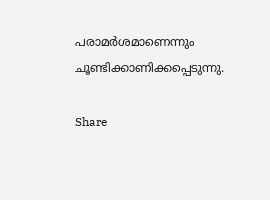പരാമർശമാണെന്നും ചൂണ്ടിക്കാണിക്കപ്പെടുന്നു.

Share